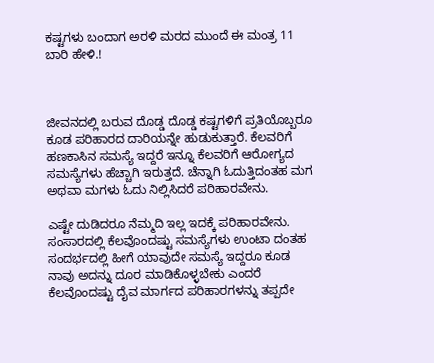ಕಷ್ಟಗಳು ಬಂದಾಗ ಅರಳಿ ಮರದ ಮುಂದೆ ಈ ಮಂತ್ರ 11 ಬಾರಿ ಹೇಳಿ.!



ಜೀವನದಲ್ಲಿ ಬರುವ ದೊಡ್ಡ ದೊಡ್ಡ ಕಷ್ಟಗಳಿಗೆ ಪ್ರತಿಯೊಬ್ಬರೂ ಕೂಡ ಪರಿಹಾರದ ದಾರಿಯನ್ನೇ ಹುಡುಕುತ್ತಾರೆ. ಕೆಲವರಿಗೆ ಹಣಕಾಸಿನ ಸಮಸ್ಯೆ ಇದ್ದರೆ ಇನ್ನೂ ಕೆಲವರಿಗೆ ಆರೋಗ್ಯದ ಸಮಸ್ಯೆಗಳು ಹೆಚ್ಚಾಗಿ ಇರುತ್ತದೆ. ಚೆನ್ನಾಗಿ ಓದುತ್ತಿದಂತಹ ಮಗ ಅಥವಾ ಮಗಳು ಓದು ನಿಲ್ಲಿಸಿದರೆ ಪರಿಹಾರವೇನು.

ಎಷ್ಟೇ ದುಡಿದರೂ ನೆಮ್ಮದಿ ಇಲ್ಲ ಇದಕ್ಕೆ ಪರಿಹಾರವೇನು. ಸಂಸಾರದಲ್ಲಿ ಕೆಲವೊಂದಷ್ಟು ಸಮಸ್ಯೆಗಳು ಉಂಟಾ ದಂತಹ ಸಂದರ್ಭದಲ್ಲಿ ಹೀಗೆ ಯಾವುದೇ ಸಮಸ್ಯೆ ಇದ್ದರೂ ಕೂಡ ನಾವು ಅದನ್ನು ದೂರ ಮಾಡಿಕೊಳ್ಳಬೇಕು ಎಂದರೆ ಕೆಲವೊಂದಷ್ಟು ದೈವ ಮಾರ್ಗದ ಪರಿಹಾರಗಳನ್ನು ತಪ್ಪದೇ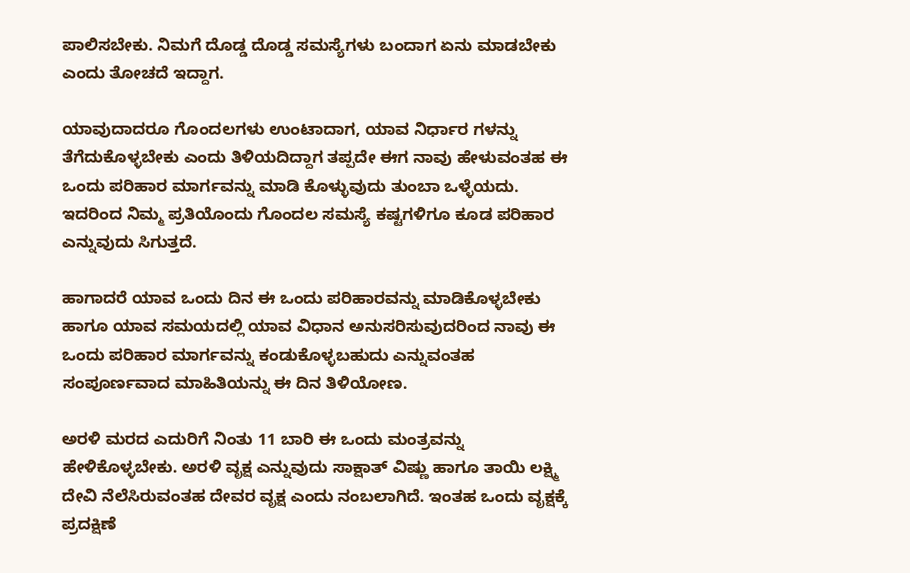ಪಾಲಿಸಬೇಕು. ನಿಮಗೆ ದೊಡ್ಡ ದೊಡ್ಡ ಸಮಸ್ಯೆಗಳು ಬಂದಾಗ ಏನು ಮಾಡಬೇಕು ಎಂದು ತೋಚದೆ ಇದ್ದಾಗ.

ಯಾವುದಾದರೂ ಗೊಂದಲಗಳು ಉಂಟಾದಾಗ, ಯಾವ ನಿರ್ಧಾರ ಗಳನ್ನು ತೆಗೆದುಕೊಳ್ಳಬೇಕು ಎಂದು ತಿಳಿಯದಿದ್ದಾಗ ತಪ್ಪದೇ ಈಗ ನಾವು ಹೇಳುವಂತಹ ಈ ಒಂದು ಪರಿಹಾರ ಮಾರ್ಗವನ್ನು ಮಾಡಿ ಕೊಳ್ಳುವುದು ತುಂಬಾ ಒಳ್ಳೆಯದು. ಇದರಿಂದ ನಿಮ್ಮ ಪ್ರತಿಯೊಂದು ಗೊಂದಲ ಸಮಸ್ಯೆ ಕಷ್ಟಗಳಿಗೂ ಕೂಡ ಪರಿಹಾರ ಎನ್ನುವುದು ಸಿಗುತ್ತದೆ‌.

ಹಾಗಾದರೆ ಯಾವ ಒಂದು ದಿನ ಈ ಒಂದು ಪರಿಹಾರವನ್ನು ಮಾಡಿಕೊಳ್ಳಬೇಕು ಹಾಗೂ ಯಾವ ಸಮಯದಲ್ಲಿ ಯಾವ ವಿಧಾನ ಅನುಸರಿಸುವುದರಿಂದ ನಾವು ಈ ಒಂದು ಪರಿಹಾರ ಮಾರ್ಗವನ್ನು ಕಂಡುಕೊಳ್ಳಬಹುದು ಎನ್ನುವಂತಹ ಸಂಪೂರ್ಣವಾದ ಮಾಹಿತಿಯನ್ನು ಈ ದಿನ ತಿಳಿಯೋಣ.

ಅರಳಿ ಮರದ ಎದುರಿಗೆ ನಿಂತು 11 ಬಾರಿ ಈ ಒಂದು ಮಂತ್ರವನ್ನು ಹೇಳಿಕೊಳ್ಳಬೇಕು. ಅರಳಿ ವೃಕ್ಷ ಎನ್ನುವುದು ಸಾಕ್ಷಾತ್ ವಿಷ್ಣು ಹಾಗೂ ತಾಯಿ ಲಕ್ಷ್ಮಿ ದೇವಿ ನೆಲೆಸಿರುವಂತಹ ದೇವರ ವೃಕ್ಷ ಎಂದು ನಂಬಲಾಗಿದೆ. ಇಂತಹ ಒಂದು ವೃಕ್ಷಕ್ಕೆ ಪ್ರದಕ್ಷಿಣೆ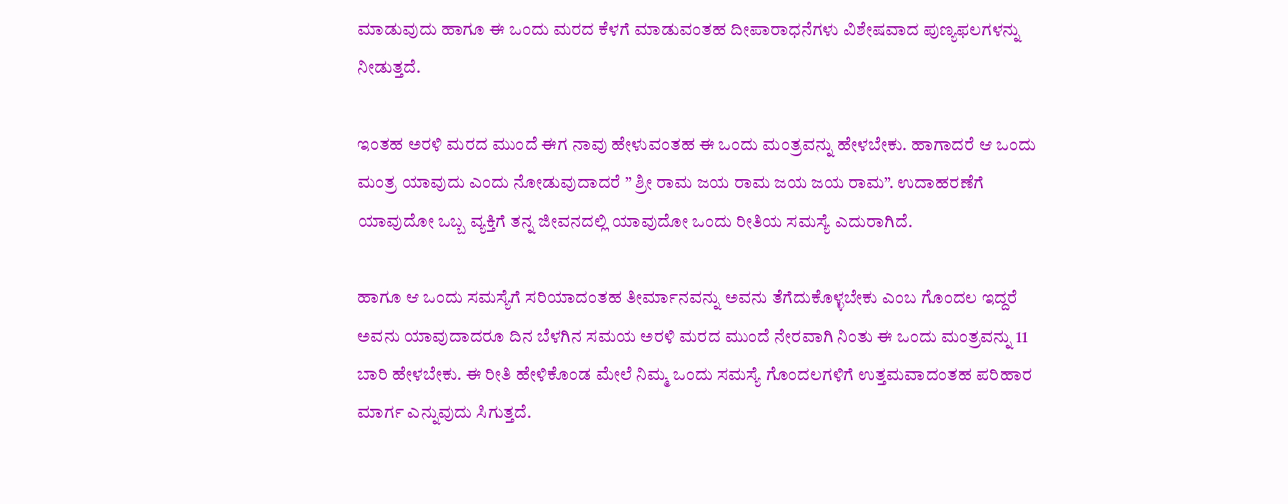ಮಾಡುವುದು ಹಾಗೂ ಈ ಒಂದು ಮರದ ಕೆಳಗೆ ಮಾಡುವಂತಹ ದೀಪಾರಾಧನೆಗಳು ವಿಶೇಷವಾದ ಪುಣ್ಯಫಲಗಳನ್ನು ನೀಡುತ್ತದೆ.

ಇಂತಹ ಅರಳಿ ಮರದ ಮುಂದೆ ಈಗ ನಾವು ಹೇಳುವಂತಹ ಈ ಒಂದು ಮಂತ್ರವನ್ನು ಹೇಳಬೇಕು. ಹಾಗಾದರೆ ಆ ಒಂದು ಮಂತ್ರ ಯಾವುದು ಎಂದು ನೋಡುವುದಾದರೆ ” ಶ್ರೀ ರಾಮ ಜಯ ರಾಮ ಜಯ ಜಯ ರಾಮ”. ಉದಾಹರಣೆಗೆ ಯಾವುದೋ ಒಬ್ಬ ವ್ಯಕ್ತಿಗೆ ತನ್ನ ಜೀವನದಲ್ಲಿ ಯಾವುದೋ ಒಂದು ರೀತಿಯ ಸಮಸ್ಯೆ ಎದುರಾಗಿದೆ.

ಹಾಗೂ ಆ ಒಂದು ಸಮಸ್ಯೆಗೆ ಸರಿಯಾದಂತಹ ತೀರ್ಮಾನವನ್ನು ಅವನು ತೆಗೆದುಕೊಳ್ಳಬೇಕು ಎಂಬ ಗೊಂದಲ ಇದ್ದರೆ ಅವನು ಯಾವುದಾದರೂ ದಿನ ಬೆಳಗಿನ ಸಮಯ ಅರಳಿ ಮರದ ಮುಂದೆ ನೇರವಾಗಿ ನಿಂತು ಈ ಒಂದು ಮಂತ್ರವನ್ನು 11 ಬಾರಿ ಹೇಳಬೇಕು. ಈ ರೀತಿ ಹೇಳಿಕೊಂಡ ಮೇಲೆ ನಿಮ್ಮ ಒಂದು ಸಮಸ್ಯೆ ಗೊಂದಲಗಳಿಗೆ ಉತ್ತಮವಾದಂತಹ ಪರಿಹಾರ ಮಾರ್ಗ ಎನ್ನುವುದು ಸಿಗುತ್ತದೆ.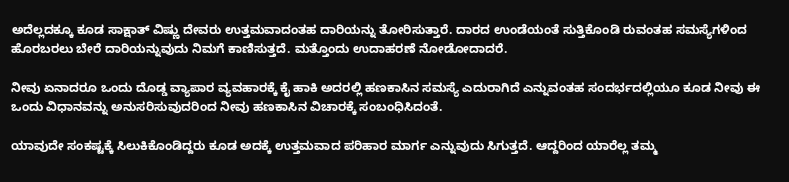ಅದೆಲ್ಲದಕ್ಕೂ ಕೂಡ ಸಾಕ್ಷಾತ್ ವಿಷ್ಣು ದೇವರು ಉತ್ತಮವಾದಂತಹ ದಾರಿಯನ್ನು ತೋರಿಸುತ್ತಾರೆ. ದಾರದ ಉಂಡೆಯಂತೆ ಸುತ್ತಿಕೊಂಡಿ ರುವಂತಹ ಸಮಸ್ಯೆಗಳಿಂದ ಹೊರಬರಲು ಬೇರೆ ದಾರಿಯನ್ನುವುದು ನಿಮಗೆ ಕಾಣಿಸುತ್ತದೆ. ಮತ್ತೊಂದು ಉದಾಹರಣೆ ನೋಡೋದಾದರೆ.

ನೀವು ಏನಾದರೂ ಒಂದು ದೊಡ್ಡ ವ್ಯಾಪಾರ ವ್ಯವಹಾರಕ್ಕೆ ಕೈ ಹಾಕಿ ಅದರಲ್ಲಿ ಹಣಕಾಸಿನ ಸಮಸ್ಯೆ ಎದುರಾಗಿದೆ ಎನ್ನುವಂತಹ ಸಂದರ್ಭದಲ್ಲಿಯೂ ಕೂಡ ನೀವು ಈ ಒಂದು ವಿಧಾನವನ್ನು ಅನುಸರಿಸುವುದರಿಂದ ನೀವು ಹಣಕಾಸಿನ ವಿಚಾರಕ್ಕೆ ಸಂಬಂಧಿಸಿದಂತೆ.

ಯಾವುದೇ ಸಂಕಷ್ಟಕ್ಕೆ ಸಿಲುಕಿಕೊಂಡಿದ್ದರು ಕೂಡ ಅದಕ್ಕೆ ಉತ್ತಮವಾದ ಪರಿಹಾರ ಮಾರ್ಗ ಎನ್ನುವುದು ಸಿಗುತ್ತದೆ. ಆದ್ದರಿಂದ ಯಾರೆಲ್ಲ ತಮ್ಮ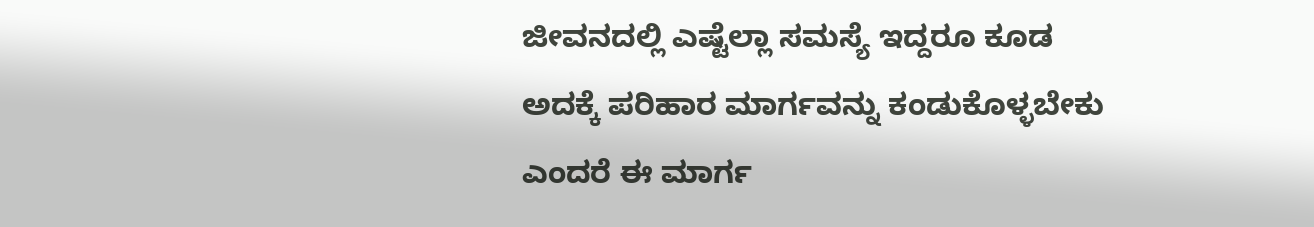ಜೀವನದಲ್ಲಿ ಎಷ್ಟೆಲ್ಲಾ ಸಮಸ್ಯೆ ಇದ್ದರೂ ಕೂಡ ಅದಕ್ಕೆ ಪರಿಹಾರ ಮಾರ್ಗವನ್ನು ಕಂಡುಕೊಳ್ಳಬೇಕು ಎಂದರೆ ಈ ಮಾರ್ಗ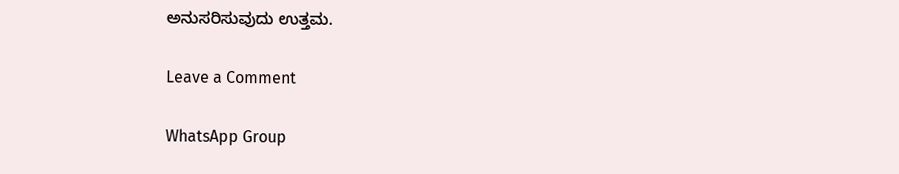ಅನುಸರಿಸುವುದು ಉತ್ತಮ.

Leave a Comment

WhatsApp Group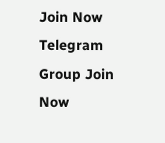Join Now
Telegram Group Join Now